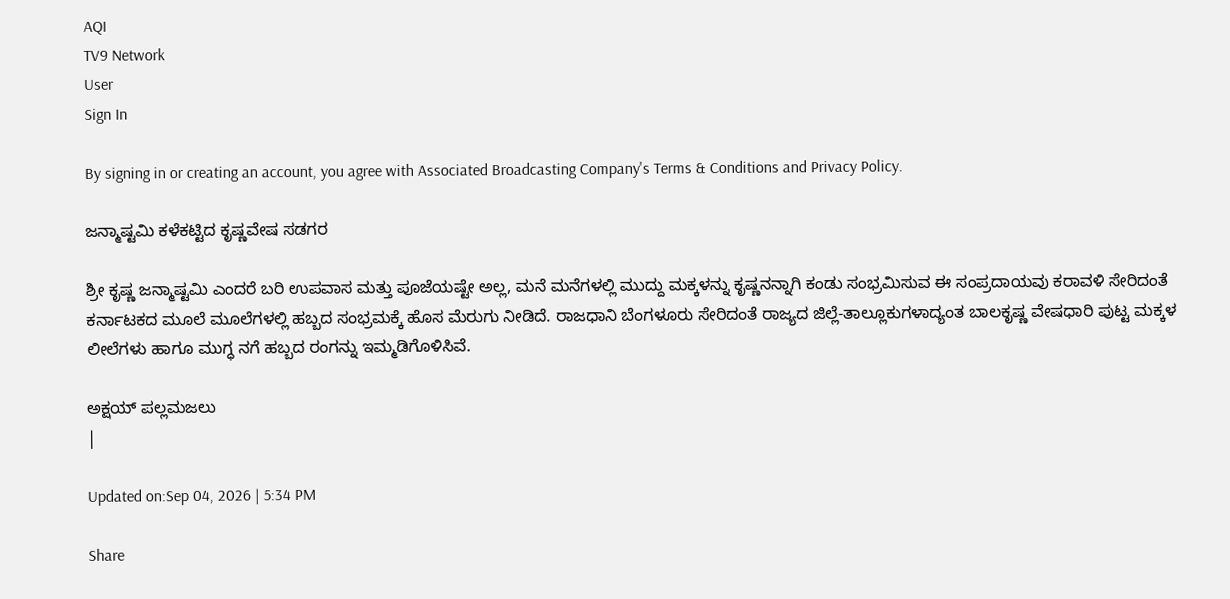AQI
TV9 Network
User
Sign In

By signing in or creating an account, you agree with Associated Broadcasting Company's Terms & Conditions and Privacy Policy.

ಜನ್ಮಾಷ್ಟಮಿ ಕಳೆಕಟ್ಟಿದ ಕೃಷ್ಣವೇಷ ಸಡಗರ

ಶ್ರೀ ಕೃಷ್ಣ ಜನ್ಮಾಷ್ಟಮಿ ಎಂದರೆ ಬರಿ ಉಪವಾಸ ಮತ್ತು ಪೂಜೆಯಷ್ಟೇ ಅಲ್ಲ, ಮನೆ ಮನೆಗಳಲ್ಲಿ ಮುದ್ದು ಮಕ್ಕಳನ್ನು ಕೃಷ್ಣನನ್ನಾಗಿ ಕಂಡು ಸಂಭ್ರಮಿಸುವ ಈ ಸಂಪ್ರದಾಯವು ಕರಾವಳಿ ಸೇರಿದಂತೆ ಕರ್ನಾಟಕದ ಮೂಲೆ ಮೂಲೆಗಳಲ್ಲಿ ಹಬ್ಬದ ಸಂಭ್ರಮಕ್ಕೆ ಹೊಸ ಮೆರುಗು ನೀಡಿದೆ. ರಾಜಧಾನಿ ಬೆಂಗಳೂರು ಸೇರಿದಂತೆ ರಾಜ್ಯದ ಜಿಲ್ಲೆ-ತಾಲ್ಲೂಕುಗಳಾದ್ಯಂತ ಬಾಲಕೃಷ್ಣ ವೇಷಧಾರಿ ಪುಟ್ಟ ಮಕ್ಕಳ ಲೀಲೆಗಳು ಹಾಗೂ ಮುಗ್ಧ ನಗೆ ಹಬ್ಬದ ರಂಗನ್ನು ಇಮ್ಮಡಿಗೊಳಿಸಿವೆ.

ಅಕ್ಷಯ್ ಪಲ್ಲಮಜಲು
|

Updated on:Sep 04, 2026 | 5:34 PM

Share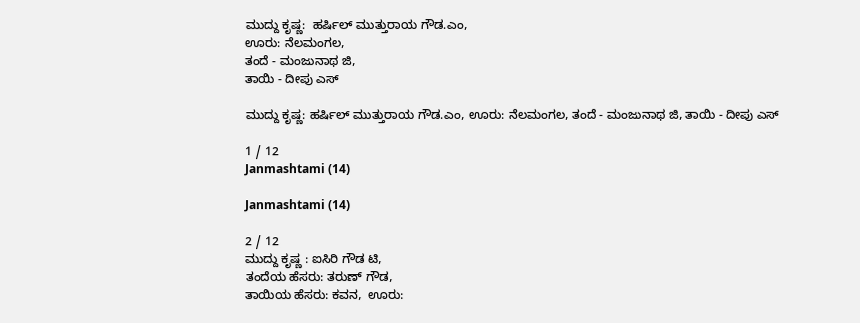ಮುದ್ದು ಕೃಷ್ಣ:  ಹರ್ಷಿಲ್ ಮುತ್ತುರಾಯ ಗೌಡ.ಎಂ,
ಊರು: ನೆಲಮಂಗಲ,
ತಂದೆ - ಮಂಜುನಾಥ ಜಿ,
ತಾಯಿ - ದೀಪು ಎಸ್

ಮುದ್ದು ಕೃಷ್ಣ: ಹರ್ಷಿಲ್ ಮುತ್ತುರಾಯ ಗೌಡ.ಎಂ, ಊರು: ನೆಲಮಂಗಲ, ತಂದೆ - ಮಂಜುನಾಥ ಜಿ, ತಾಯಿ - ದೀಪು ಎಸ್

1 / 12
Janmashtami (14)

Janmashtami (14)

2 / 12
ಮುದ್ದು ಕೃಷ್ಣ : ಐಸಿರಿ ಗೌಡ ಟಿ,
ತಂದೆಯ ಹೆಸರು: ತರುಣ್ ಗೌಡ,
ತಾಯಿಯ ಹೆಸರು: ಕವನ,  ಊರು: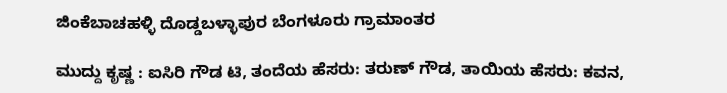ಜಿಂಕೆಬಾಚಹಳ್ಳಿ ದೊಡ್ಡಬಳ್ಳಾಪುರ ಬೆಂಗಳೂರು ಗ್ರಾಮಾಂತರ

ಮುದ್ದು ಕೃಷ್ಣ : ಐಸಿರಿ ಗೌಡ ಟಿ, ತಂದೆಯ ಹೆಸರು: ತರುಣ್ ಗೌಡ, ತಾಯಿಯ ಹೆಸರು: ಕವನ,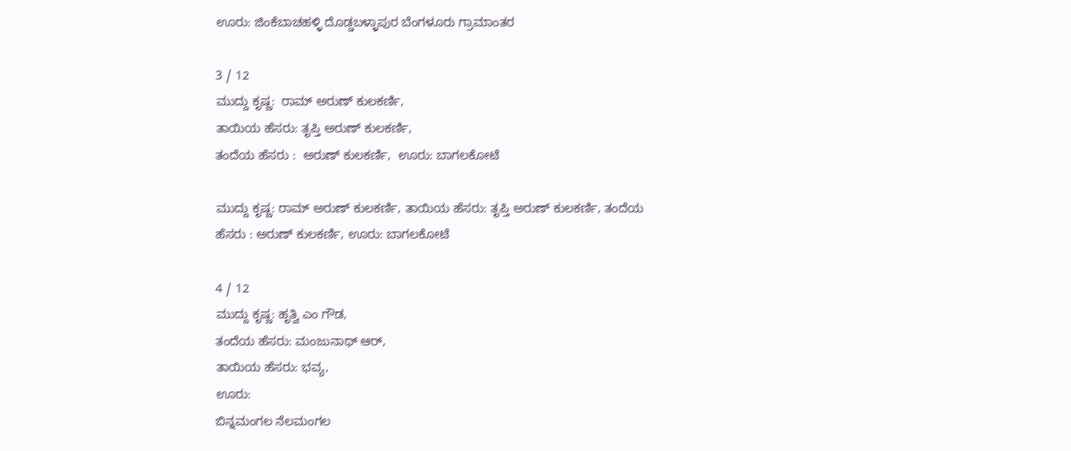ಊರು: ಜಿಂಕೆಬಾಚಹಳ್ಳಿ ದೊಡ್ಡಬಳ್ಳಾಪುರ ಬೆಂಗಳೂರು ಗ್ರಾಮಾಂತರ

3 / 12
ಮುದ್ದು ಕೃಷ್ಣ:  ರಾಮ್ ಅರುಣ್ ಕುಲಕರ್ಣಿ,
ತಾಯಿಯ ಹೆಸರು: ತೃಪ್ತಿ ಅರುಣ್ ಕುಲಕರ್ಣಿ,
ತಂದೆಯ ಹೆಸರು :  ಅರುಣ್ ಕುಲಕರ್ಣಿ,  ಊರು: ಬಾಗಲಕೋಟೆ

ಮುದ್ದು ಕೃಷ್ಣ: ರಾಮ್ ಅರುಣ್ ಕುಲಕರ್ಣಿ, ತಾಯಿಯ ಹೆಸರು: ತೃಪ್ತಿ ಅರುಣ್ ಕುಲಕರ್ಣಿ, ತಂದೆಯ ಹೆಸರು : ಅರುಣ್ ಕುಲಕರ್ಣಿ, ಊರು: ಬಾಗಲಕೋಟೆ

4 / 12
ಮುದ್ದು ಕೃಷ್ಣ: ಹೃತ್ವಿ ಎಂ ಗೌಡ,
ತಂದೆಯ ಹೆಸರು: ಮಂಜುನಾಥ್ ಆರ್,
ತಾಯಿಯ ಹೆಸರು: ಭವ್ಯ,
ಊರು:
ಬಿನ್ನಮಂಗಲ ನೆಲಮಂಗಲ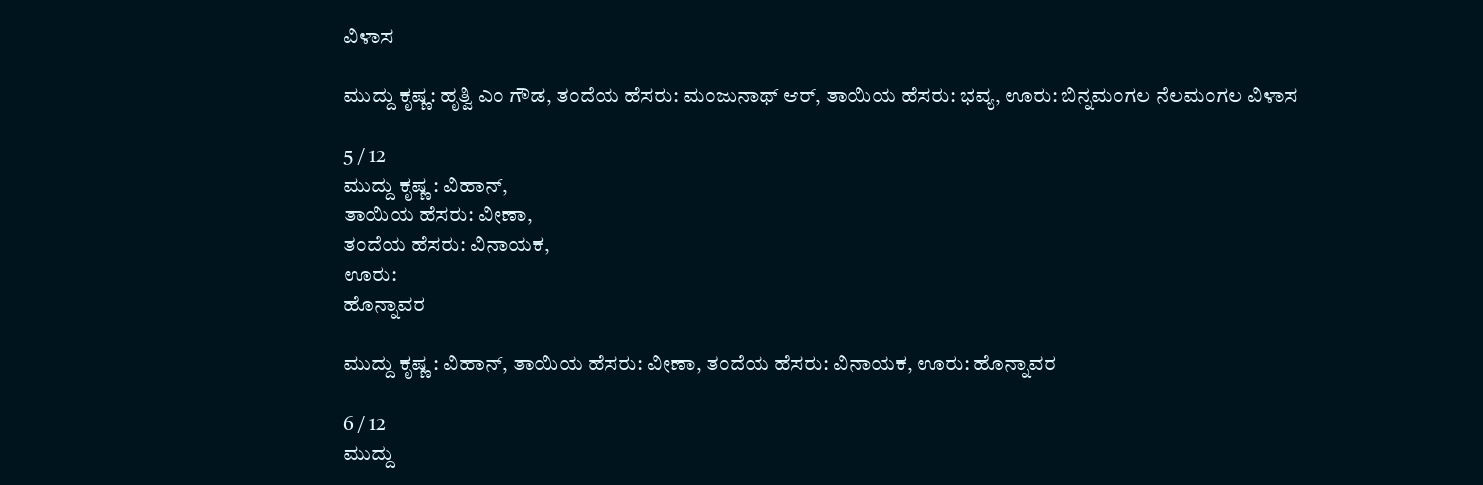ವಿಳಾಸ

ಮುದ್ದು ಕೃಷ್ಣ: ಹೃತ್ವಿ ಎಂ ಗೌಡ, ತಂದೆಯ ಹೆಸರು: ಮಂಜುನಾಥ್ ಆರ್, ತಾಯಿಯ ಹೆಸರು: ಭವ್ಯ, ಊರು: ಬಿನ್ನಮಂಗಲ ನೆಲಮಂಗಲ ವಿಳಾಸ

5 / 12
ಮುದ್ದು ಕೃಷ್ಣ : ವಿಹಾನ್,
ತಾಯಿಯ ಹೆಸರು: ವೀಣಾ,
ತಂದೆಯ ಹೆಸರು: ವಿನಾಯಕ,
ಊರು:
ಹೊನ್ನಾವರ

ಮುದ್ದು ಕೃಷ್ಣ : ವಿಹಾನ್, ತಾಯಿಯ ಹೆಸರು: ವೀಣಾ, ತಂದೆಯ ಹೆಸರು: ವಿನಾಯಕ, ಊರು: ಹೊನ್ನಾವರ

6 / 12
ಮುದ್ದು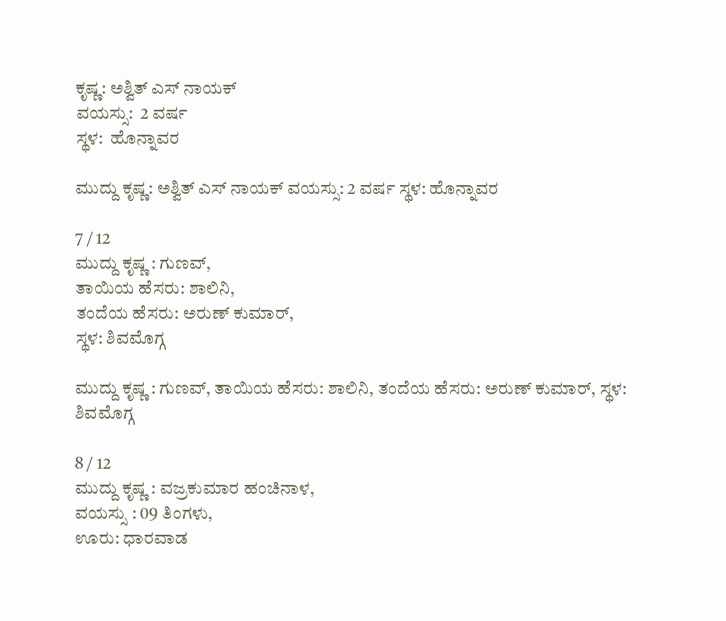ಕೃಷ್ಣ: ಅಶ್ವಿತ್ ಎಸ್ ನಾಯಕ್
ವಯಸ್ಸು:  2 ವರ್ಷ
ಸ್ಥಳ:  ಹೊನ್ನಾವರ

ಮುದ್ದು ಕೃಷ್ಣ: ಅಶ್ವಿತ್ ಎಸ್ ನಾಯಕ್ ವಯಸ್ಸು: 2 ವರ್ಷ ಸ್ಥಳ: ಹೊನ್ನಾವರ

7 / 12
ಮುದ್ದು ಕೃಷ್ಣ : ಗುಣವ್,
ತಾಯಿಯ ಹೆಸರು: ಶಾಲಿನಿ,
ತಂದೆಯ ಹೆಸರು: ಅರುಣ್ ಕುಮಾರ್,
ಸ್ಥಳ: ಶಿವಮೊಗ್ಗ

ಮುದ್ದು ಕೃಷ್ಣ : ಗುಣವ್, ತಾಯಿಯ ಹೆಸರು: ಶಾಲಿನಿ, ತಂದೆಯ ಹೆಸರು: ಅರುಣ್ ಕುಮಾರ್, ಸ್ಥಳ: ಶಿವಮೊಗ್ಗ

8 / 12
ಮುದ್ದು ಕೃಷ್ಣ : ವಜ್ರಕುಮಾರ ಹಂಚಿನಾಳ,
ವಯಸ್ಸು : 09 ತಿಂಗಳು,
ಊರು: ಧಾರವಾಡ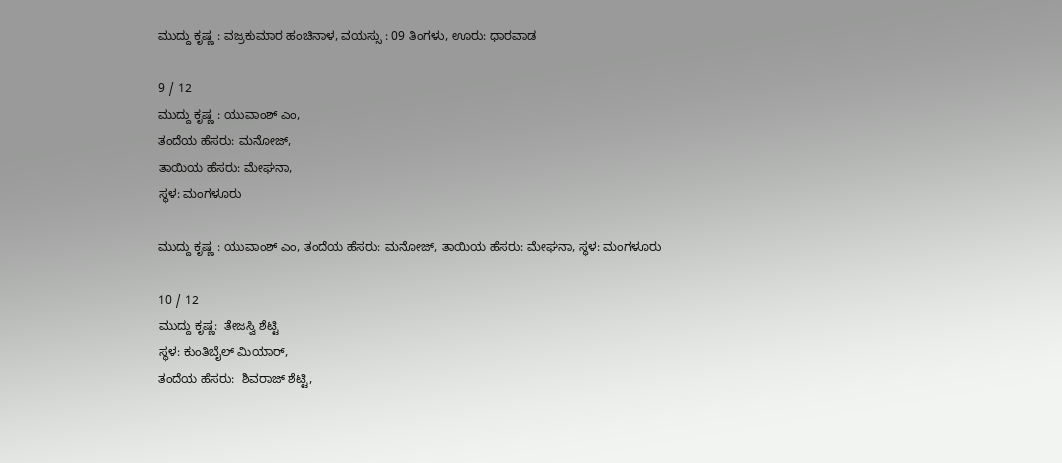ಮುದ್ದು ಕೃಷ್ಣ : ವಜ್ರಕುಮಾರ ಹಂಚಿನಾಳ, ವಯಸ್ಸು : 09 ತಿಂಗಳು, ಊರು: ಧಾರವಾಡ

9 / 12
ಮುದ್ದು ಕೃಷ್ಣ : ಯುವಾಂಶ್ ಎಂ,
ತಂದೆಯ ಹೆಸರು: ಮನೋಜ್,
ತಾಯಿಯ ಹೆಸರು: ಮೇಘನಾ,
ಸ್ಥಳ: ಮಂಗಳೂರು

ಮುದ್ದು ಕೃಷ್ಣ : ಯುವಾಂಶ್ ಎಂ, ತಂದೆಯ ಹೆಸರು: ಮನೋಜ್, ತಾಯಿಯ ಹೆಸರು: ಮೇಘನಾ, ಸ್ಥಳ: ಮಂಗಳೂರು

10 / 12
ಮುದ್ದು ಕೃಷ್ಣ:  ತೇಜಸ್ವಿ ಶೆಟ್ಟಿ
ಸ್ಥಳ: ಕುಂತಿಬೈಲ್ ಮಿಯಾರ್,
ತಂದೆಯ ಹೆಸರು:  ಶಿವರಾಜ್ ಶೆಟ್ಟಿ,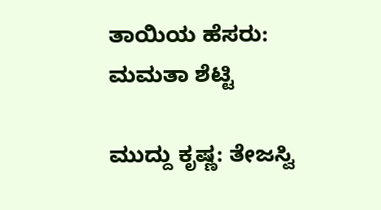ತಾಯಿಯ ಹೆಸರು: ಮಮತಾ ಶೆಟ್ಟಿ

ಮುದ್ದು ಕೃಷ್ಣ: ತೇಜಸ್ವಿ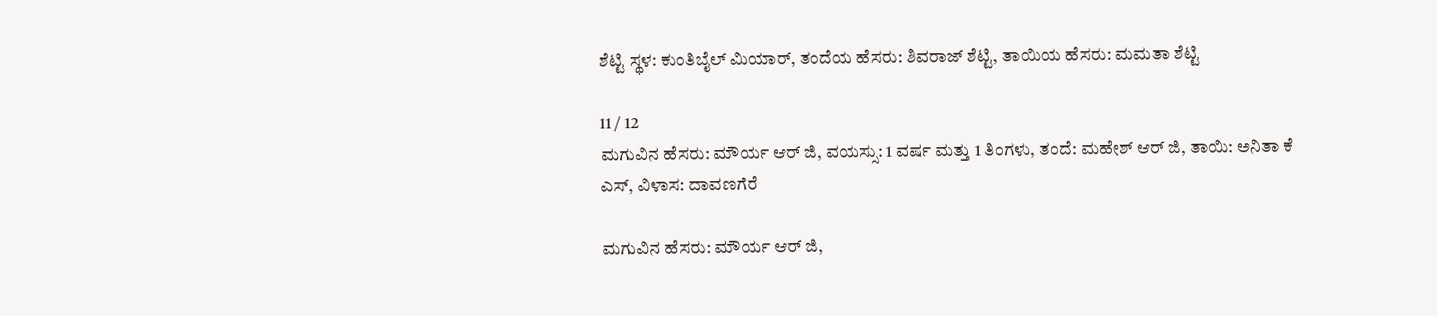ಶೆಟ್ಟಿ ಸ್ಥಳ: ಕುಂತಿಬೈಲ್ ಮಿಯಾರ್, ತಂದೆಯ ಹೆಸರು: ಶಿವರಾಜ್ ಶೆಟ್ಟಿ, ತಾಯಿಯ ಹೆಸರು: ಮಮತಾ ಶೆಟ್ಟಿ

11 / 12
ಮಗುವಿನ ಹೆಸರು: ಮೌರ್ಯ ಆರ್ ಜಿ, ವಯಸ್ಸು: 1 ವರ್ಷ ಮತ್ತು 1 ತಿಂಗಳು, ತಂದೆ: ಮಹೇಶ್ ಆರ್ ಜಿ, ತಾಯಿ: ಅನಿತಾ ಕೆ ಎಸ್, ವಿಳಾಸ: ದಾವಣಗೆರೆ

ಮಗುವಿನ ಹೆಸರು: ಮೌರ್ಯ ಆರ್ ಜಿ,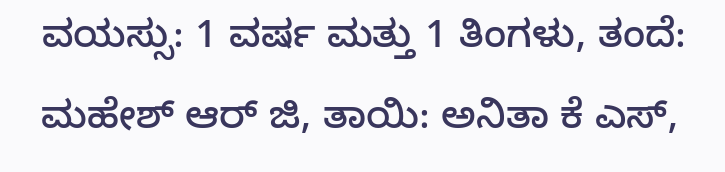ವಯಸ್ಸು: 1 ವರ್ಷ ಮತ್ತು 1 ತಿಂಗಳು, ತಂದೆ: ಮಹೇಶ್ ಆರ್ ಜಿ, ತಾಯಿ: ಅನಿತಾ ಕೆ ಎಸ್,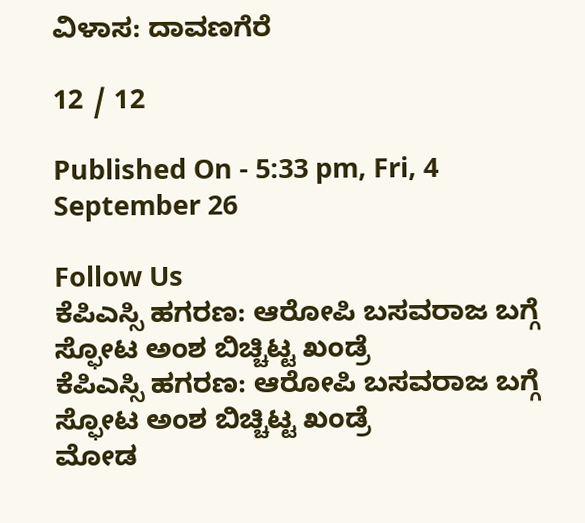ವಿಳಾಸ: ದಾವಣಗೆರೆ

12 / 12

Published On - 5:33 pm, Fri, 4 September 26

Follow Us
ಕೆಪಿಎಸ್ಸಿ ಹಗರಣ: ಆರೋಪಿ ಬಸವರಾಜ ಬಗ್ಗೆ ಸ್ಫೋಟ ಅಂಶ ಬಿಚ್ಚಿಟ್ಟ ಖಂಡ್ರೆ
ಕೆಪಿಎಸ್ಸಿ ಹಗರಣ: ಆರೋಪಿ ಬಸವರಾಜ ಬಗ್ಗೆ ಸ್ಫೋಟ ಅಂಶ ಬಿಚ್ಚಿಟ್ಟ ಖಂಡ್ರೆ
ಮೋಡ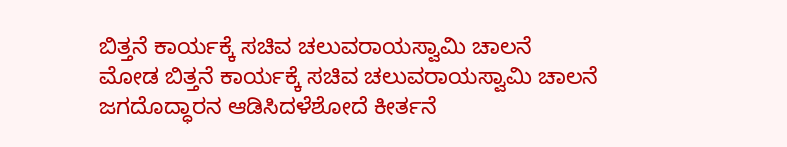ಬಿತ್ತನೆ ಕಾರ್ಯಕ್ಕೆ ಸಚಿವ ಚಲುವರಾಯಸ್ವಾಮಿ ಚಾಲನೆ
ಮೋಡ ಬಿತ್ತನೆ ಕಾರ್ಯಕ್ಕೆ ಸಚಿವ ಚಲುವರಾಯಸ್ವಾಮಿ ಚಾಲನೆ
ಜಗದೊದ್ಧಾರನ ಆಡಿಸಿದಳೆಶೋದೆ ಕೀರ್ತನೆ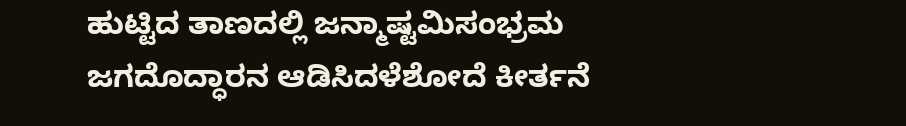ಹುಟ್ಟಿದ ತಾಣದಲ್ಲಿ ಜನ್ಮಾಷ್ಟಮಿಸಂಭ್ರಮ
ಜಗದೊದ್ಧಾರನ ಆಡಿಸಿದಳೆಶೋದೆ ಕೀರ್ತನೆ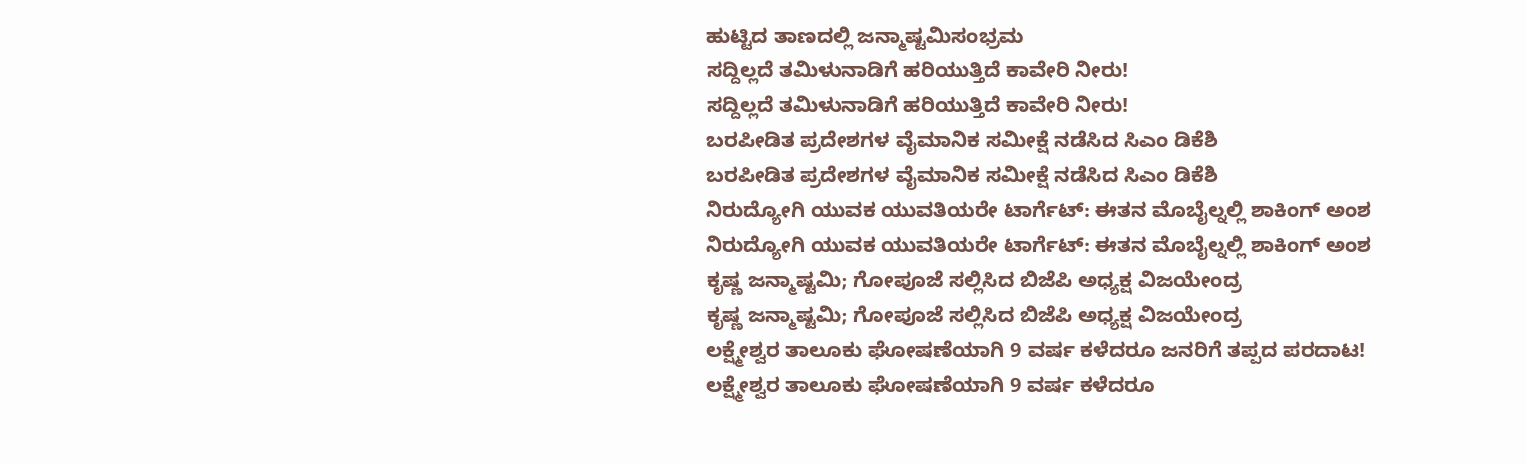ಹುಟ್ಟಿದ ತಾಣದಲ್ಲಿ ಜನ್ಮಾಷ್ಟಮಿಸಂಭ್ರಮ
ಸದ್ದಿಲ್ಲದೆ ತಮಿಳುನಾಡಿಗೆ ಹರಿಯುತ್ತಿದೆ ಕಾವೇರಿ ನೀರು!
ಸದ್ದಿಲ್ಲದೆ ತಮಿಳುನಾಡಿಗೆ ಹರಿಯುತ್ತಿದೆ ಕಾವೇರಿ ನೀರು!
ಬರಪೀಡಿತ ಪ್ರದೇಶಗಳ ವೈಮಾನಿಕ ಸಮೀಕ್ಷೆ ನಡೆಸಿದ ಸಿಎಂ ಡಿಕೆಶಿ
ಬರಪೀಡಿತ ಪ್ರದೇಶಗಳ ವೈಮಾನಿಕ ಸಮೀಕ್ಷೆ ನಡೆಸಿದ ಸಿಎಂ ಡಿಕೆಶಿ
ನಿರುದ್ಯೋಗಿ ಯುವಕ ಯುವತಿಯರೇ ಟಾರ್ಗೆಟ್: ಈತನ ಮೊಬೈಲ್ನಲ್ಲಿ ಶಾಕಿಂಗ್ ಅಂಶ
ನಿರುದ್ಯೋಗಿ ಯುವಕ ಯುವತಿಯರೇ ಟಾರ್ಗೆಟ್: ಈತನ ಮೊಬೈಲ್ನಲ್ಲಿ ಶಾಕಿಂಗ್ ಅಂಶ
ಕೃಷ್ಣ ಜನ್ಮಾಷ್ಟಮಿ; ಗೋಪೂಜೆ ಸಲ್ಲಿಸಿದ ಬಿಜೆಪಿ ಅಧ್ಯಕ್ಷ ವಿಜಯೇಂದ್ರ
ಕೃಷ್ಣ ಜನ್ಮಾಷ್ಟಮಿ; ಗೋಪೂಜೆ ಸಲ್ಲಿಸಿದ ಬಿಜೆಪಿ ಅಧ್ಯಕ್ಷ ವಿಜಯೇಂದ್ರ
ಲಕ್ಷ್ಮೇಶ್ವರ ತಾಲೂಕು ಘೋಷಣೆಯಾಗಿ 9 ವರ್ಷ ಕಳೆದರೂ ಜನರಿಗೆ ತಪ್ಪದ ಪರದಾಟ!
ಲಕ್ಷ್ಮೇಶ್ವರ ತಾಲೂಕು ಘೋಷಣೆಯಾಗಿ 9 ವರ್ಷ ಕಳೆದರೂ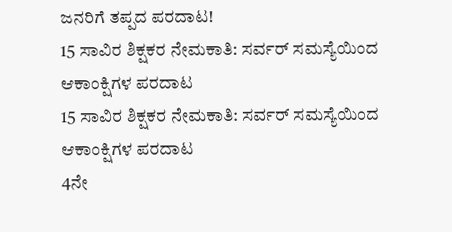ಜನರಿಗೆ ತಪ್ಪದ ಪರದಾಟ!
15 ಸಾವಿರ ಶಿಕ್ಷಕರ ನೇಮಕಾತಿ: ಸರ್ವರ್ ಸಮಸ್ಯೆಯಿಂದ ಆಕಾಂಕ್ಷಿಗಳ ಪರದಾಟ
15 ಸಾವಿರ ಶಿಕ್ಷಕರ ನೇಮಕಾತಿ: ಸರ್ವರ್ ಸಮಸ್ಯೆಯಿಂದ ಆಕಾಂಕ್ಷಿಗಳ ಪರದಾಟ
4ನೇ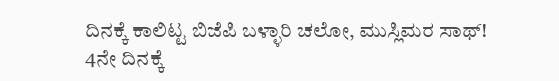ದಿನಕ್ಕೆ ಕಾಲಿಟ್ಟ ಬಿಜೆಪಿ ಬಳ್ಳಾರಿ ಚಲೋ, ಮುಸ್ಲಿಮರ ಸಾಥ್!
4ನೇ ದಿನಕ್ಕೆ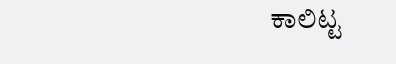ಕಾಲಿಟ್ಟ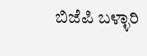ಬಿಜೆಪಿ ಬಳ್ಳಾರಿ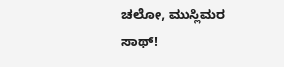ಚಲೋ, ಮುಸ್ಲಿಮರ ಸಾಥ್!